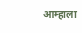आम्हाला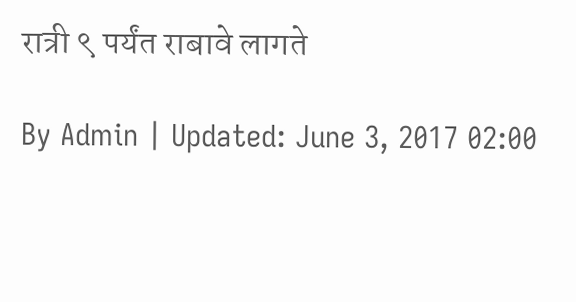रात्री ९ पर्यंत राबावे लागते

By Admin | Updated: June 3, 2017 02:00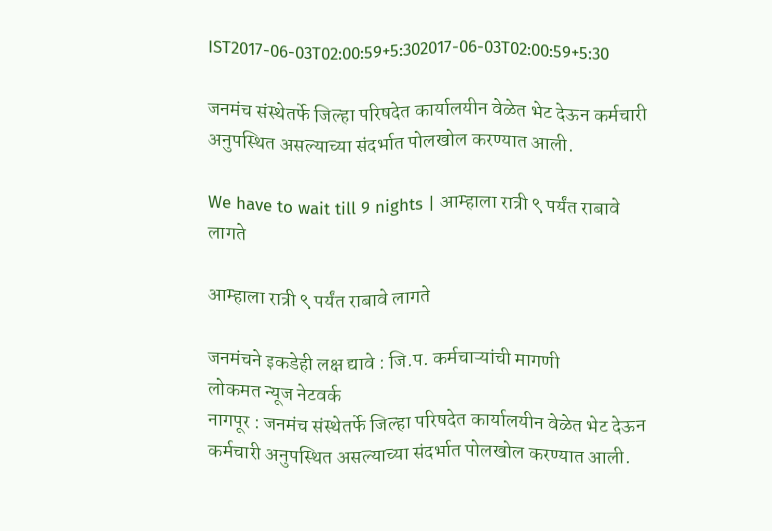IST2017-06-03T02:00:59+5:302017-06-03T02:00:59+5:30

जनमंच संस्थेतर्फे जिल्हा परिषदेत कार्यालयीन वेळेत भेट देऊन कर्मचारी अनुपस्थित असल्याच्या संदर्भात पोलखोल करण्यात आली.

We have to wait till 9 nights | आम्हाला रात्री ९ पर्यंत राबावे लागते

आम्हाला रात्री ९ पर्यंत राबावे लागते

जनमंचने इकडेही लक्ष द्यावे : जि.प. कर्मचाऱ्यांची मागणी
लोकमत न्यूज नेटवर्क
नागपूर : जनमंच संस्थेतर्फे जिल्हा परिषदेत कार्यालयीन वेळेत भेट देऊन कर्मचारी अनुपस्थित असल्याच्या संदर्भात पोलखोल करण्यात आली.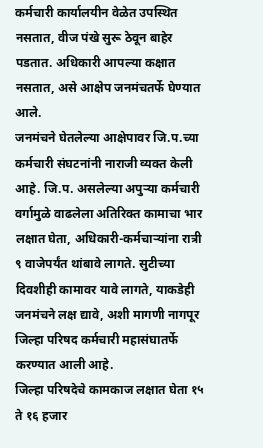कर्मचारी कार्यालयीन वेळेत उपस्थित नसतात, वीज पंखे सुरू ठेवून बाहेर पडतात. अधिकारी आपल्या कक्षात नसतात, असे आक्षेप जनमंचतर्फे घेण्यात आले.
जनमंचने घेतलेल्या आक्षेपावर जि.प.च्या कर्मचारी संघटनांनी नाराजी व्यक्त केली आहे. जि.प. असलेल्या अपुऱ्या कर्मचारी वर्गामुळे वाढलेला अतिरिक्त कामाचा भार लक्षात घेता, अधिकारी-कर्मचाऱ्यांना रात्री ९ वाजेपर्यंत थांबावे लागते. सुटीच्या दिवशीही कामावर यावे लागते, याकडेही जनमंचने लक्ष द्यावे, अशी मागणी नागपूर जिल्हा परिषद कर्मचारी महासंघातर्फे करण्यात आली आहे.
जिल्हा परिषदेचे कामकाज लक्षात घेता १५ ते १६ हजार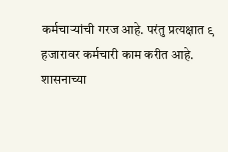कर्मचाऱ्यांची गरज आहे. परंतु प्रत्यक्षात ९ हजारावर कर्मचारी काम करीत आहे.
शासनाच्या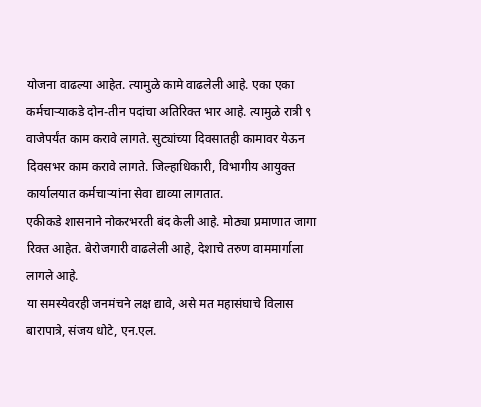योजना वाढल्या आहेत. त्यामुळे कामे वाढलेली आहे. एका एका कर्मचाऱ्याकडे दोन-तीन पदांचा अतिरिक्त भार आहे. त्यामुळे रात्री ९ वाजेपर्यंत काम करावे लागते. सुट्यांच्या दिवसातही कामावर येऊन दिवसभर काम करावे लागते. जिल्हाधिकारी, विभागीय आयुक्त कार्यालयात कर्मचाऱ्यांना सेवा द्याव्या लागतात.
एकीकडे शासनाने नोकरभरती बंद केली आहे. मोठ्या प्रमाणात जागा रिक्त आहेत. बेरोजगारी वाढलेली आहे, देशाचे तरुण वाममार्गाला लागले आहे.
या समस्येवरही जनमंचने लक्ष द्यावे, असे मत महासंघाचे विलास बारापात्रे, संजय धोटे, एन.एल.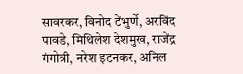सावरकर, विनोद टेंभुर्णे, अरविंद पावडे, मिथिलेश देशमुख, राजेंद्र गंगोत्री, नरेश इटनकर, अनिल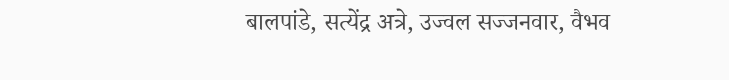बालपांडे, सत्येंद्र अत्रे, उज्वल सज्जनवार, वैभव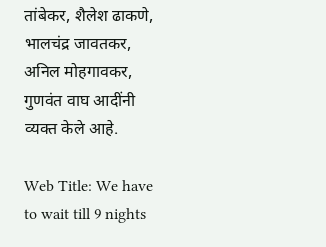तांबेकर, शैलेश ढाकणे, भालचंद्र जावतकर, अनिल मोहगावकर, गुणवंत वाघ आदींनी व्यक्त केले आहे.

Web Title: We have to wait till 9 nights